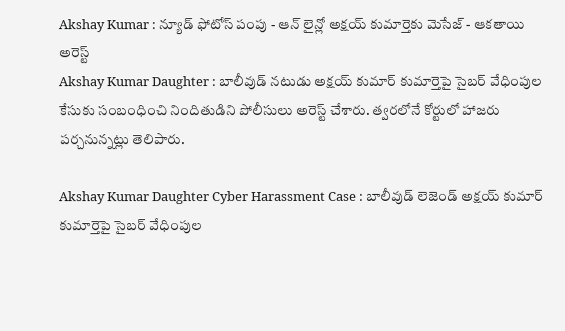Akshay Kumar : న్యూడ్ ఫోటోస్ పంపు - ఆన్ లైన్లో అక్షయ్ కుమార్తెకు మెసేజ్ - ఆకతాయి అరెస్ట్
Akshay Kumar Daughter : బాలీవుడ్ నటుడు అక్షయ్ కుమార్ కుమార్తెపై సైబర్ వేధింపుల కేసుకు సంబంధించి నిందితుడిని పోలీసులు అరెస్ట్ చేశారు. త్వరలోనే కోర్టులో హాజరు పర్చనున్నట్లు తెలిపారు.

Akshay Kumar Daughter Cyber Harassment Case : బాలీవుడ్ లెజెండ్ అక్షయ్ కుమార్ కుమార్తెపై సైబర్ వేధింపుల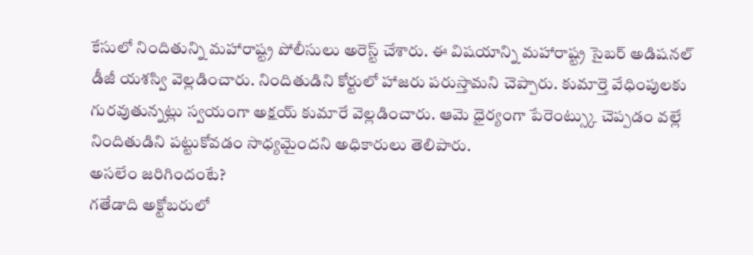కేసులో నిందితున్ని మహారాష్ట్ర పోలీసులు అరెస్ట్ చేశారు. ఈ విషయాన్ని మహారాష్ట్ర సైబర్ అడిషనల్ డీజీ యశస్వి వెల్లడించారు. నిందితుడిని కోర్టులో హాజరు పరుస్తామని చెప్పారు. కుమార్తె వేధింపులకు గురవుతున్నట్లు స్వయంగా అక్షయ్ కుమారే వెల్లడించారు. ఆమె ధైర్యంగా పేరెంట్స్కు చెప్పడం వల్లే నిందితుడిని పట్టుకోవడం సాధ్యమైందని అధికారులు తెలిపారు.
అసలేం జరిగిందంటే?
గతేడాది అక్టోబరులో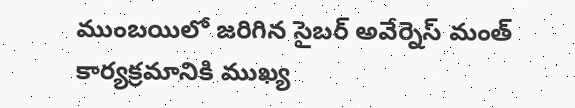ముంబయిలో జరిగిన సైబర్ అవేర్నెస్ మంత్ కార్యక్రమానికి ముఖ్య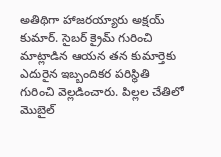అతిథిగా హాజరయ్యారు అక్షయ్ కుమార్. సైబర్ క్రైమ్ గురించి మాట్లాడిన ఆయన తన కుమార్తెకు ఎదురైన ఇబ్బందికర పరిస్థితి గురించి వెల్లడించారు. పిల్లల చేతిలో మొబైల్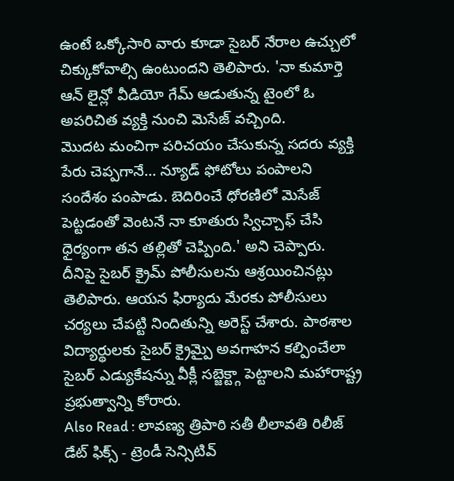ఉంటే ఒక్కోసారి వారు కూడా సైబర్ నేరాల ఉచ్చులో చిక్కుకోవాల్సి ఉంటుందని తెలిపారు. 'నా కుమార్తె ఆన్ లైన్లో వీడియో గేమ్ ఆడుతున్న టైంలో ఓ అపరిచిత వ్యక్తి నుంచి మెసేజ్ వచ్చింది.
మొదట మంచిగా పరిచయం చేసుకున్న సదరు వ్యక్తి పేరు చెప్పగానే... న్యూడ్ ఫోటోలు పంపాలని సందేశం పంపాడు. బెదిరించే ధోరణిలో మెసేజ్ పెట్టడంతో వెంటనే నా కూతురు స్విచ్చాఫ్ చేసి ధైర్యంగా తన తల్లితో చెప్పింది.' అని చెప్పారు. దీనిపై సైబర్ క్రైమ్ పోలీసులను ఆశ్రయించినట్లు తెలిపారు. ఆయన ఫిర్యాదు మేరకు పోలీసులు చర్యలు చేపట్టి నిందితున్ని అరెస్ట్ చేశారు. పాఠశాల విద్యార్థులకు సైబర్ క్రైమ్పై అవగాహన కల్పించేలా సైబర్ ఎడ్యుకేషన్ను వీక్లీ సబ్జెక్ట్గా పెట్టాలని మహారాష్ట్ర ప్రభుత్వాన్ని కోరారు.
Also Read : లావణ్య త్రిపాఠి సతీ లీలావతి రిలీజ్ డేట్ ఫిక్స్ - ట్రెండీ సెన్సిటివ్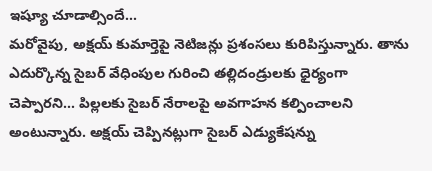ఇష్యూ చూడాల్సిందే...
మరోవైపు, అక్షయ్ కుమార్తెపై నెటిజన్లు ప్రశంసలు కురిపిస్తున్నారు. తాను ఎదుర్కొన్న సైబర్ వేధింపుల గురించి తల్లిదండ్రులకు ధైర్యంగా చెప్పారని... పిల్లలకు సైబర్ నేరాలపై అవగాహన కల్పించాలని అంటున్నారు. అక్షయ్ చెప్పినట్లుగా సైబర్ ఎడ్యుకేషన్ను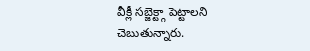వీక్లీ సబ్జెక్ట్గా పెట్టాలని చెబుతున్నారు.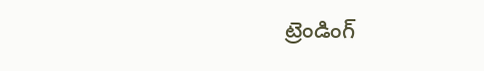ట్రెండింగ్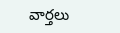వార్తలు